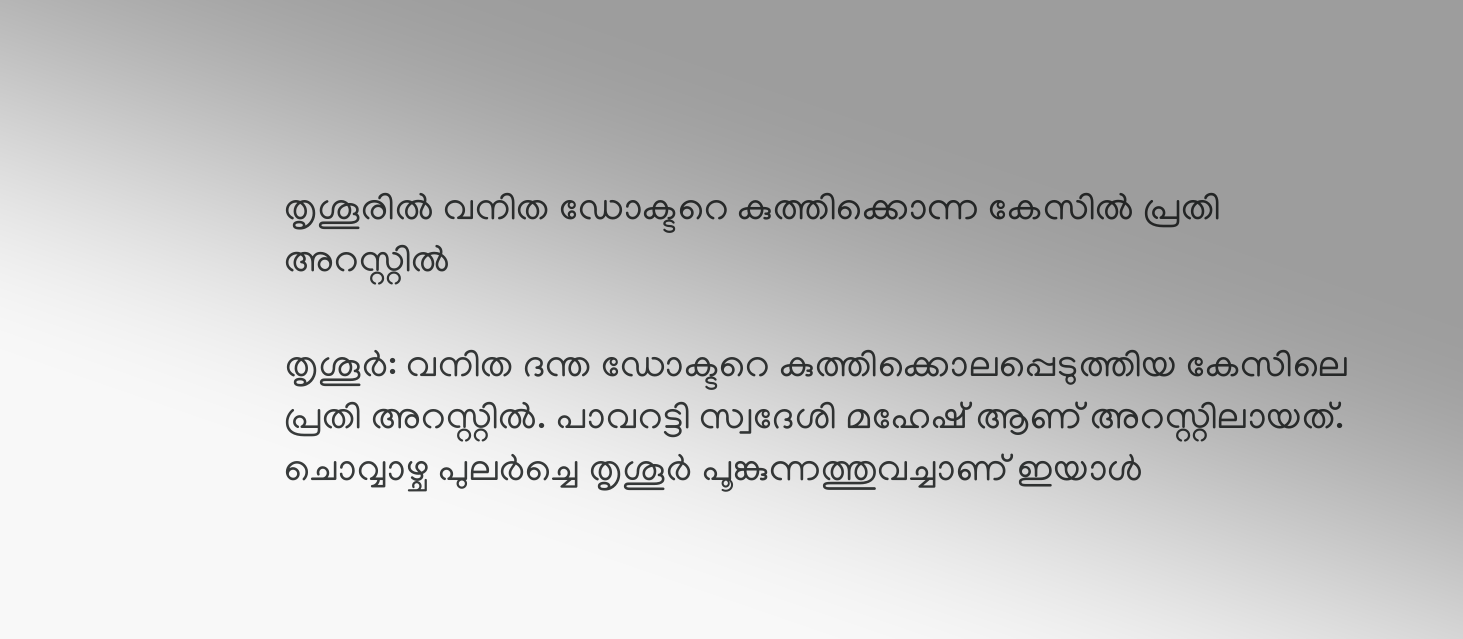തൃശൂരില്‍ വനിത ഡോക്ടറെ കുത്തിക്കൊന്ന കേസില്‍ പ്രതി അറസ്റ്റില്‍

തൃശൂര്‍: വനിത ദന്ത ഡോക്ടറെ കുത്തിക്കൊലപ്പെടുത്തിയ കേസിലെ പ്രതി അറസ്റ്റില്‍. പാവറട്ടി സ്വദേശി മഹേഷ് ആണ് അറസ്റ്റിലായത്. ചൊവ്വാഴ്ച പുലര്‍ച്ചെ തൃശൂര്‍ പൂങ്കുന്നത്തുവച്ചാണ് ഇയാള്‍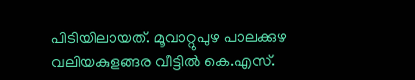പിടിയിലായത്. മൂവാറ്റുപുഴ പാലക്കുഴ വലിയകുളങ്ങര വീട്ടില്‍ കെ.എസ്.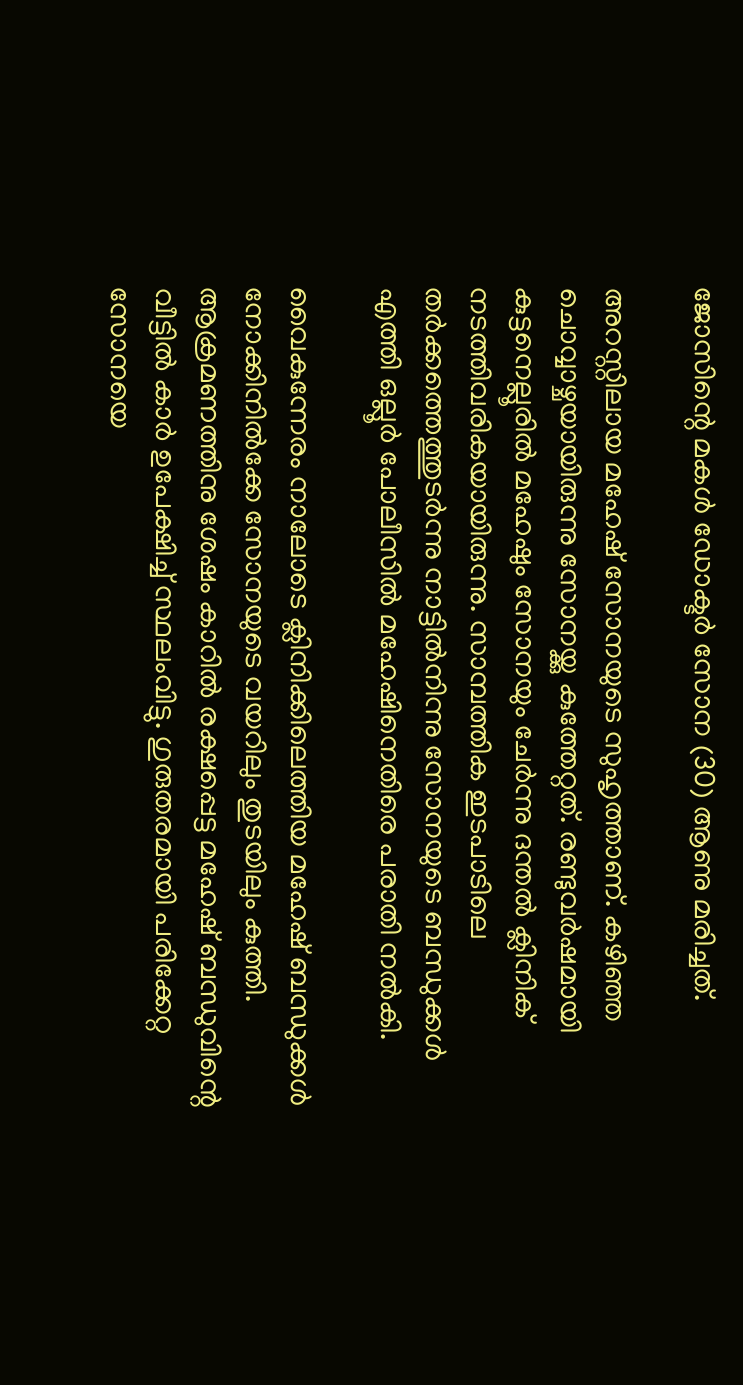ജോസിന്റെ മകള്‍ ഡോക്ടര്‍ സോന (30) ആണു മരിച്ചത്.

അറസ്റ്റിലായ മഹേഷ് സോനയുടെ സുഹൃത്താണ്. കഴിഞ്ഞ ചൊവ്വാഴ്ചയായിരുന്നു സോനയ്ക്കു കുത്തേറ്റത്. രണ്ടുവര്‍ഷമായി കുട്ടനെല്ലൂരില്‍ മഹേഷും സോനയും ചേര്‍ന്നു ദന്തല്‍ ക്ലിനിക് നടത്തിവരികയായിരുന്നു. സാമ്പത്തിക ഇടപാടിലെ തര്‍ക്കത്തെത്തുടര്‍ന്നു നാട്ടില്‍നിന്നു സോനയുടെ ബന്ധുക്കള്‍ എത്തി ഒല്ലൂര്‍ പോലീസില്‍ മഹേഷിനെതിരെ പരാതി നല്‍കി.

വൈകുന്നേരം നാലോടെ ക്ലിനിക്കിലെത്തിയ മഹേഷ് ബന്ധുക്കള്‍ നോക്കിനില്‍ക്കേ സോനയുടെ വയറിലും തുടയിലും കുത്തി. ആക്രമണത്തിനു ശേഷം കാറില്‍ രക്ഷപ്പെട്ട മഹേഷ് ബന്ധുവിന്റെ വീട്ടില്‍ കാര്‍ ഉപേക്ഷിച്ച് സ്ഥലംവിട്ടു. ഗുരുതരമായി പരിക്കേറ്റ സോനയെ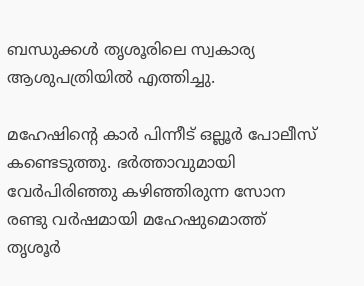ബന്ധുക്കള്‍ തൃശൂരിലെ സ്വകാര്യ ആശുപത്രിയില്‍ എത്തിച്ചു.

മഹേഷിന്റെ കാര്‍ പിന്നീട് ഒല്ലൂര്‍ പോലീസ് കണ്ടെടുത്തു. ഭര്‍ത്താവുമായി വേര്‍പിരിഞ്ഞു കഴിഞ്ഞിരുന്ന സോന രണ്ടു വര്‍ഷമായി മഹേഷുമൊത്ത് തൃശൂര്‍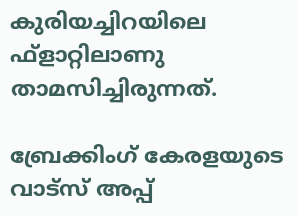കുരിയച്ചിറയിലെ ഫ്‌ളാറ്റിലാണു താമസിച്ചിരുന്നത്.

ബ്രേക്കിംഗ് കേരളയുടെ വാട്സ് അപ്പ്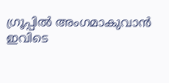ഗ്രൂപ്പിൽ അംഗമാകുവാൻ ഇവിടെ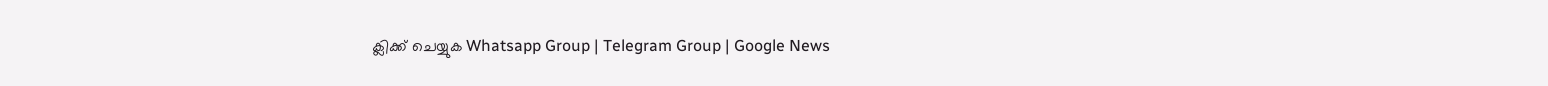ക്ലിക്ക് ചെയ്യുക Whatsapp Group | Telegram Group | Google News